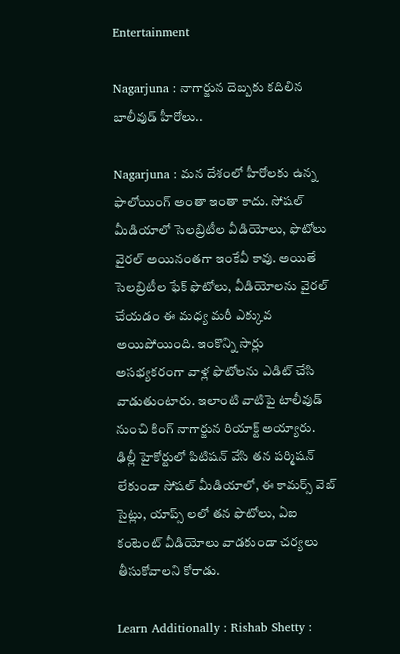Entertainment

Nagarjuna : నాగార్జున దెబ్బకు కదిలిన బాలీవుడ్ హీరోలు..

Nagarjuna : మన దేశంలో హీరోలకు ఉన్న ఫాలోయింగ్ అంతా ఇంతా కాదు. సోషల్ మీడియాలో సెలబ్రిటీల వీడియోలు, ఫొటోలు వైరల్ అయినంతగా ఇంకేవీ కావు. అయితే సెలబ్రిటీల ఫేక్ ఫొటోలు, వీడియోలను వైరల్ చేయడం ఈ మధ్య మరీ ఎక్కువ అయిపోయింది. ఇంకొన్ని సార్లు అసభ్యకరంగా వాళ్ల ఫొటోలను ఎడిట్ చేసి వాడుతుంటారు. ఇలాంటి వాటిపై టాలీవుడ్ నుంచి కింగ్ నాగార్జున రియాక్ట్ అయ్యారు. ఢిల్లీ హైకోర్టులో పిటిషన్ వేసి తన పర్మిషన్ లేకుండా సోషల్ మీడియాలో, ఈ కామర్స్ వెబ్ సైట్లు, యాప్స్ లలో తన ఫొటోలు, ఏఐ కంటెంట్ వీడియోలు వాడకుండా చర్యలు తీసుకోవాలని కోరాడు.

Learn Additionally : Rishab Shetty :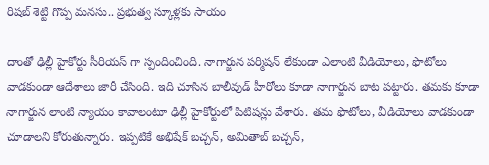రిషబ్ శెట్టి గొప్ప మనసు.. ప్రభుత్వ స్కూళ్లకు సాయం

దాంతో ఢిల్లీ హైకోర్టు సీరియస్ గా స్పందించింది. నాగార్జున పర్మిషన్ లేకుండా ఎలాంటి వీడియోలు, ఫొటోలు వాడకుండా ఆదేశాలు జారీ చేసింది. ఇది చూసిన బాలీవుడ్ హీరోలు కూడా నాగార్జున బాట పట్టారు. తమకు కూడా నాగార్జున లాంటి న్యాయం కావాలంటూ ఢిల్లీ హైకోర్టులో పిటిషన్లు వేశారు. తమ ఫొటోలు, వీడియోలు వాడకుండా చూడాలని కోరుతున్నారు. ఇప్పటికే అభిషేక్ బచ్చన్, అమితాబ్ బచ్చన్,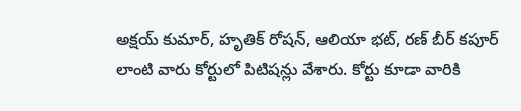అక్షయ్ కుమార్, హృతిక్ రోషన్, ఆలియా భట్, రణ్‌ బీర్ కపూర్ లాంటి వారు కోర్టులో పిటిషన్లు వేశారు. కోర్టు కూడా వారికి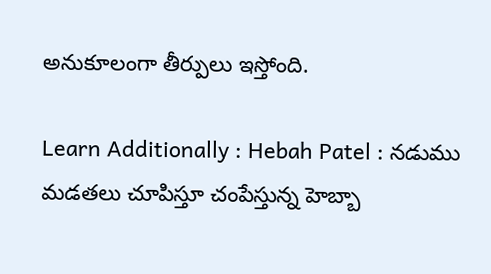అనుకూలంగా తీర్పులు ఇస్తోంది.

Learn Additionally : Hebah Patel : నడుము మడతలు చూపిస్తూ చంపేస్తున్న హెబ్బా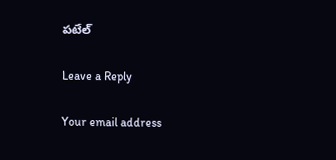పటేల్

Leave a Reply

Your email address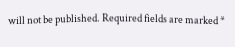will not be published. Required fields are marked *